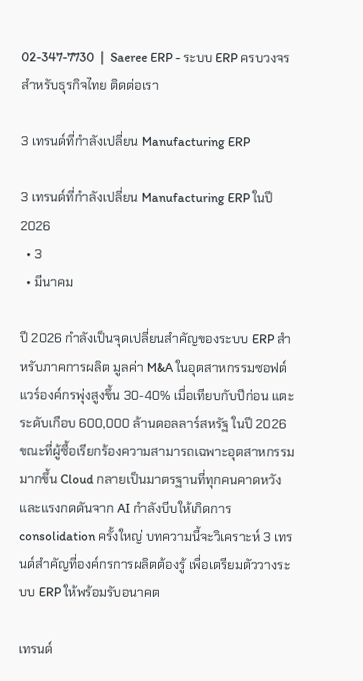02-347-7730  |  Saeree ERP - ระบบ ERP ครบวงจรสำหรับธุรกิจไทย ติดต่อเรา

3 เทรนด์ที่กำลังเปลี่ยน Manufacturing ERP

3 เทรนด์ที่กำลังเปลี่ยน Manufacturing ERP ในปี 2026
  • 3
  • มีนาคม

ปี 2026 กำลังเป็นจุดเปลี่ยนสำคัญของระบบ ERP สำหรับภาคการผลิต มูลค่า M&A ในอุตสาหกรรมซอฟต์แวร์องค์กรพุ่งสูงขึ้น 30-40% เมื่อเทียบกับปีก่อน แตะระดับเกือบ 600,000 ล้านดอลลาร์สหรัฐ ในปี 2026 ขณะที่ผู้ซื้อเรียกร้องความสามารถเฉพาะอุตสาหกรรมมากขึ้น Cloud กลายเป็นมาตรฐานที่ทุกคนคาดหวัง และแรงกดดันจาก AI กำลังบีบให้เกิดการ consolidation ครั้งใหญ่ บทความนี้จะวิเคราะห์ 3 เทรนด์สำคัญที่องค์กรการผลิตต้องรู้ เพื่อเตรียมตัววางระบบ ERP ให้พร้อมรับอนาคต

เทรนด์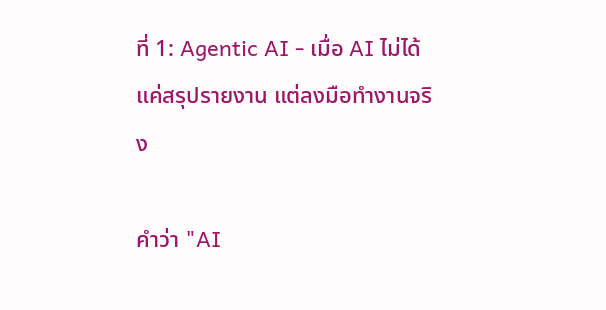ที่ 1: Agentic AI - เมื่อ AI ไม่ได้แค่สรุปรายงาน แต่ลงมือทำงานจริง

คำว่า "AI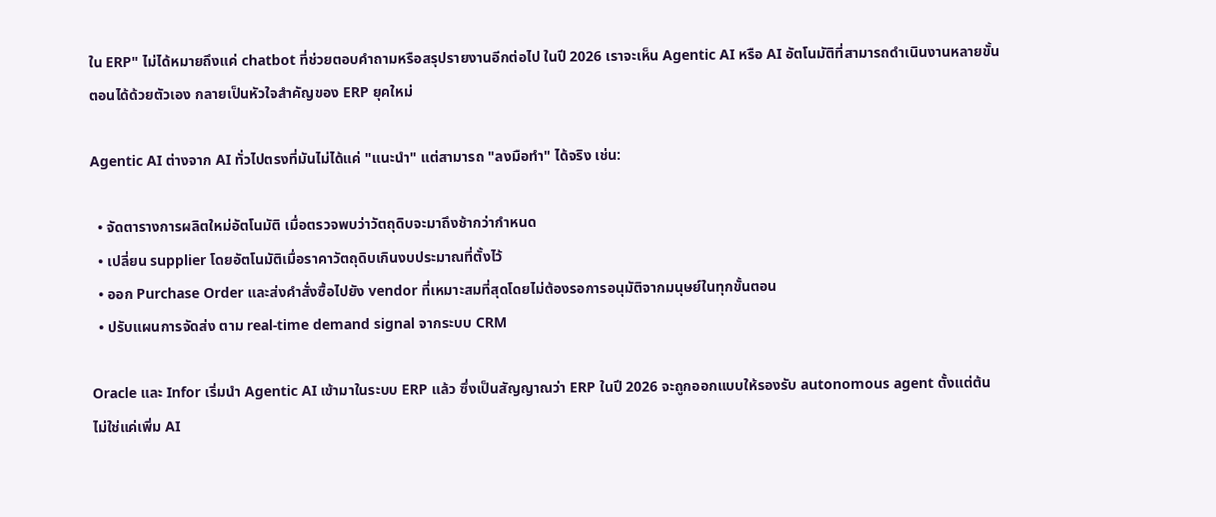ใน ERP" ไม่ได้หมายถึงแค่ chatbot ที่ช่วยตอบคำถามหรือสรุปรายงานอีกต่อไป ในปี 2026 เราจะเห็น Agentic AI หรือ AI อัตโนมัติที่สามารถดำเนินงานหลายขั้นตอนได้ด้วยตัวเอง กลายเป็นหัวใจสำคัญของ ERP ยุคใหม่

Agentic AI ต่างจาก AI ทั่วไปตรงที่มันไม่ได้แค่ "แนะนำ" แต่สามารถ "ลงมือทำ" ได้จริง เช่น:

  • จัดตารางการผลิตใหม่อัตโนมัติ เมื่อตรวจพบว่าวัตถุดิบจะมาถึงช้ากว่ากำหนด
  • เปลี่ยน supplier โดยอัตโนมัติเมื่อราคาวัตถุดิบเกินงบประมาณที่ตั้งไว้
  • ออก Purchase Order และส่งคำสั่งซื้อไปยัง vendor ที่เหมาะสมที่สุดโดยไม่ต้องรอการอนุมัติจากมนุษย์ในทุกขั้นตอน
  • ปรับแผนการจัดส่ง ตาม real-time demand signal จากระบบ CRM

Oracle และ Infor เริ่มนำ Agentic AI เข้ามาในระบบ ERP แล้ว ซึ่งเป็นสัญญาณว่า ERP ในปี 2026 จะถูกออกแบบให้รองรับ autonomous agent ตั้งแต่ต้น ไม่ใช่แค่เพิ่ม AI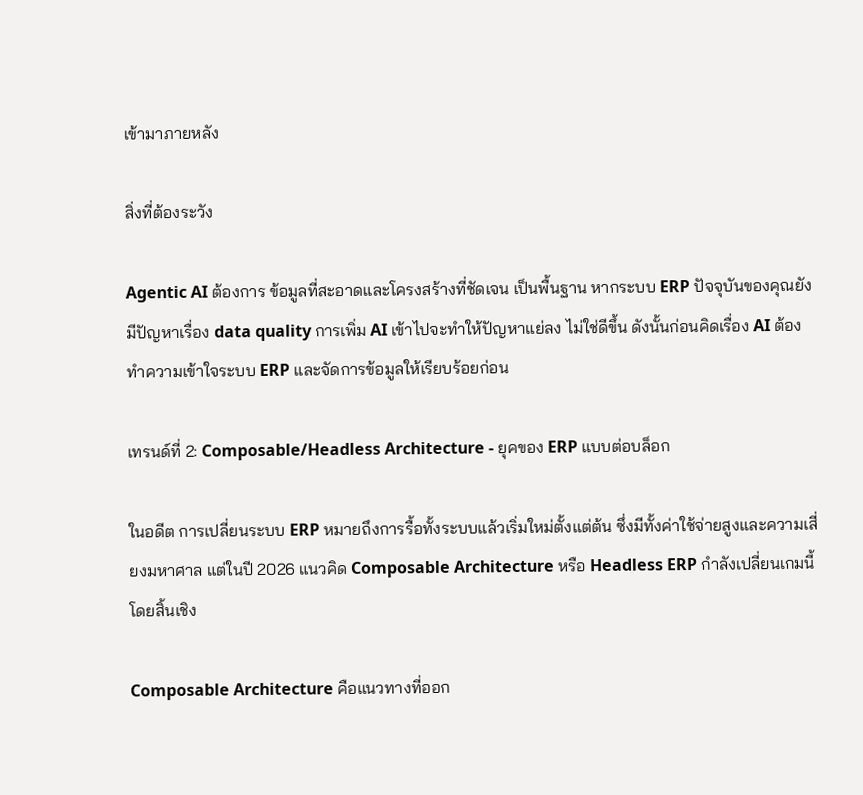เข้ามาภายหลัง

สิ่งที่ต้องระวัง

Agentic AI ต้องการ ข้อมูลที่สะอาดและโครงสร้างที่ชัดเจน เป็นพื้นฐาน หากระบบ ERP ปัจจุบันของคุณยังมีปัญหาเรื่อง data quality การเพิ่ม AI เข้าไปจะทำให้ปัญหาแย่ลง ไม่ใช่ดีขึ้น ดังนั้นก่อนคิดเรื่อง AI ต้องทำความเข้าใจระบบ ERP และจัดการข้อมูลให้เรียบร้อยก่อน

เทรนด์ที่ 2: Composable/Headless Architecture - ยุคของ ERP แบบต่อบล็อก

ในอดีต การเปลี่ยนระบบ ERP หมายถึงการรื้อทั้งระบบแล้วเริ่มใหม่ตั้งแต่ต้น ซึ่งมีทั้งค่าใช้จ่ายสูงและความเสี่ยงมหาศาล แต่ในปี 2026 แนวคิด Composable Architecture หรือ Headless ERP กำลังเปลี่ยนเกมนี้โดยสิ้นเชิง

Composable Architecture คือแนวทางที่ออก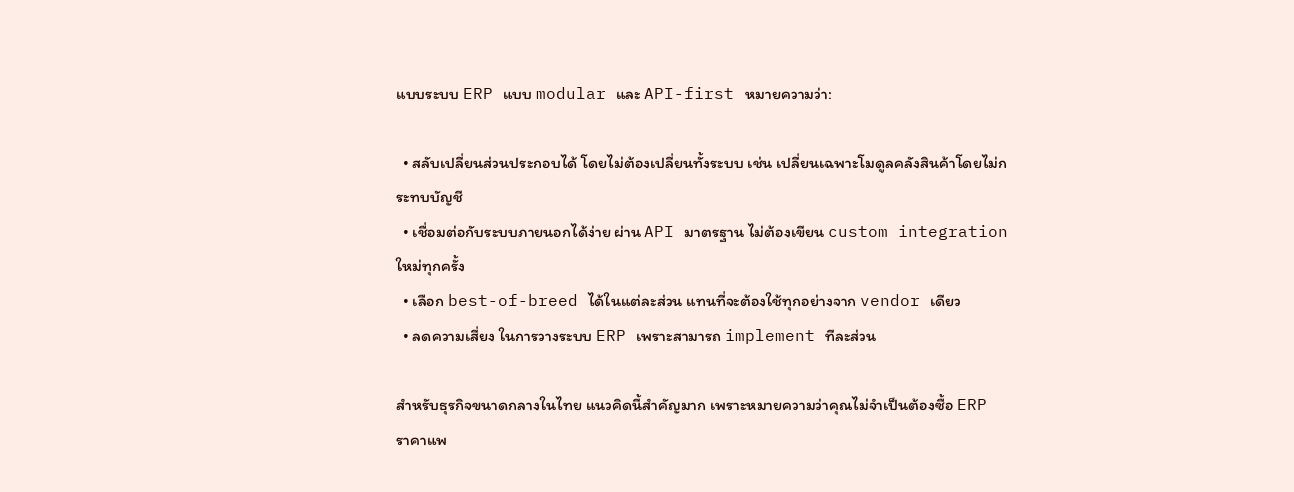แบบระบบ ERP แบบ modular และ API-first หมายความว่า:

  • สลับเปลี่ยนส่วนประกอบได้ โดยไม่ต้องเปลี่ยนทั้งระบบ เช่น เปลี่ยนเฉพาะโมดูลคลังสินค้าโดยไม่กระทบบัญชี
  • เชื่อมต่อกับระบบภายนอกได้ง่าย ผ่าน API มาตรฐาน ไม่ต้องเขียน custom integration ใหม่ทุกครั้ง
  • เลือก best-of-breed ได้ในแต่ละส่วน แทนที่จะต้องใช้ทุกอย่างจาก vendor เดียว
  • ลดความเสี่ยง ในการวางระบบ ERP เพราะสามารถ implement ทีละส่วน

สำหรับธุรกิจขนาดกลางในไทย แนวคิดนี้สำคัญมาก เพราะหมายความว่าคุณไม่จำเป็นต้องซื้อ ERP ราคาแพ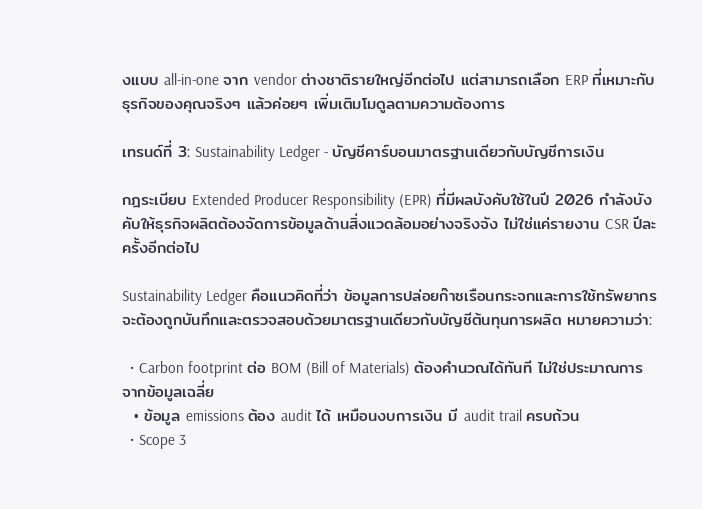งแบบ all-in-one จาก vendor ต่างชาติรายใหญ่อีกต่อไป แต่สามารถเลือก ERP ที่เหมาะกับธุรกิจของคุณจริงๆ แล้วค่อยๆ เพิ่มเติมโมดูลตามความต้องการ

เทรนด์ที่ 3: Sustainability Ledger - บัญชีคาร์บอนมาตรฐานเดียวกับบัญชีการเงิน

กฎระเบียบ Extended Producer Responsibility (EPR) ที่มีผลบังคับใช้ในปี 2026 กำลังบังคับให้ธุรกิจผลิตต้องจัดการข้อมูลด้านสิ่งแวดล้อมอย่างจริงจัง ไม่ใช่แค่รายงาน CSR ปีละครั้งอีกต่อไป

Sustainability Ledger คือแนวคิดที่ว่า ข้อมูลการปล่อยก๊าซเรือนกระจกและการใช้ทรัพยากร จะต้องถูกบันทึกและตรวจสอบด้วยมาตรฐานเดียวกับบัญชีต้นทุนการผลิต หมายความว่า:

  • Carbon footprint ต่อ BOM (Bill of Materials) ต้องคำนวณได้ทันที ไม่ใช่ประมาณการจากข้อมูลเฉลี่ย
  • ข้อมูล emissions ต้อง audit ได้ เหมือนงบการเงิน มี audit trail ครบถ้วน
  • Scope 3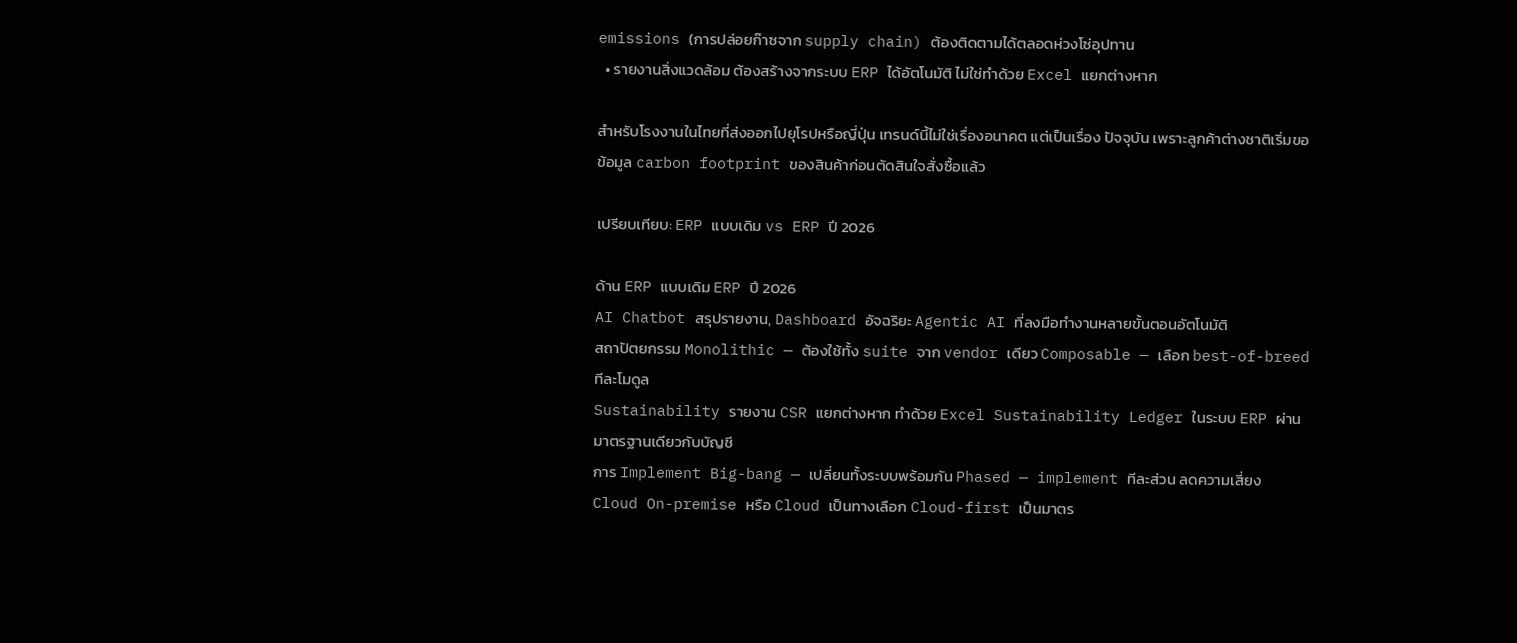emissions (การปล่อยก๊าซจาก supply chain) ต้องติดตามได้ตลอดห่วงโซ่อุปทาน
  • รายงานสิ่งแวดล้อม ต้องสร้างจากระบบ ERP ได้อัตโนมัติ ไม่ใช่ทำด้วย Excel แยกต่างหาก

สำหรับโรงงานในไทยที่ส่งออกไปยุโรปหรือญี่ปุ่น เทรนด์นี้ไม่ใช่เรื่องอนาคต แต่เป็นเรื่อง ปัจจุบัน เพราะลูกค้าต่างชาติเริ่มขอข้อมูล carbon footprint ของสินค้าก่อนตัดสินใจสั่งซื้อแล้ว

เปรียบเทียบ: ERP แบบเดิม vs ERP ปี 2026

ด้าน ERP แบบเดิม ERP ปี 2026
AI Chatbot สรุปรายงาน, Dashboard อัจฉริยะ Agentic AI ที่ลงมือทำงานหลายขั้นตอนอัตโนมัติ
สถาปัตยกรรม Monolithic — ต้องใช้ทั้ง suite จาก vendor เดียว Composable — เลือก best-of-breed ทีละโมดูล
Sustainability รายงาน CSR แยกต่างหาก ทำด้วย Excel Sustainability Ledger ในระบบ ERP ผ่านมาตรฐานเดียวกับบัญชี
การ Implement Big-bang — เปลี่ยนทั้งระบบพร้อมกัน Phased — implement ทีละส่วน ลดความเสี่ยง
Cloud On-premise หรือ Cloud เป็นทางเลือก Cloud-first เป็นมาตร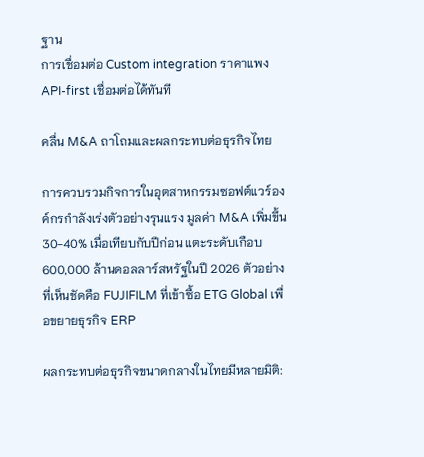ฐาน
การเชื่อมต่อ Custom integration ราคาแพง API-first เชื่อมต่อได้ทันที

คลื่น M&A ถาโถมและผลกระทบต่อธุรกิจไทย

การควบรวมกิจการในอุตสาหกรรมซอฟต์แวร์องค์กรกำลังเร่งตัวอย่างรุนแรง มูลค่า M&A เพิ่มขึ้น 30-40% เมื่อเทียบกับปีก่อน แตะระดับเกือบ 600,000 ล้านดอลลาร์สหรัฐในปี 2026 ตัวอย่างที่เห็นชัดคือ FUJIFILM ที่เข้าซื้อ ETG Global เพื่อขยายธุรกิจ ERP

ผลกระทบต่อธุรกิจขนาดกลางในไทยมีหลายมิติ: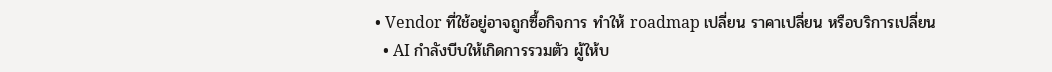• Vendor ที่ใช้อยู่อาจถูกซื้อกิจการ ทำให้ roadmap เปลี่ยน ราคาเปลี่ยน หรือบริการเปลี่ยน
  • AI กำลังบีบให้เกิดการรวมตัว ผู้ให้บ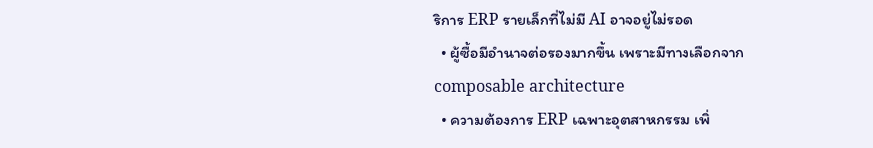ริการ ERP รายเล็กที่ไม่มี AI อาจอยู่ไม่รอด
  • ผู้ซื้อมีอำนาจต่อรองมากขึ้น เพราะมีทางเลือกจาก composable architecture
  • ความต้องการ ERP เฉพาะอุตสาหกรรม เพิ่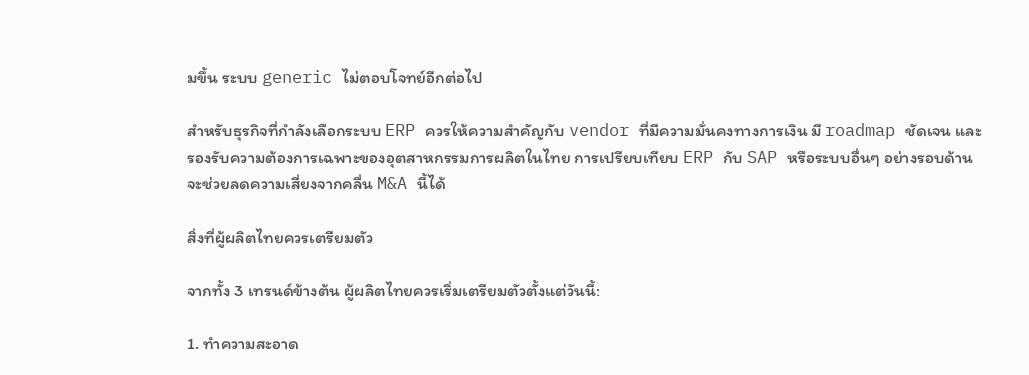มขึ้น ระบบ generic ไม่ตอบโจทย์อีกต่อไป

สำหรับธุรกิจที่กำลังเลือกระบบ ERP ควรให้ความสำคัญกับ vendor ที่มีความมั่นคงทางการเงิน มี roadmap ชัดเจน และรองรับความต้องการเฉพาะของอุตสาหกรรมการผลิตในไทย การเปรียบเทียบ ERP กับ SAP หรือระบบอื่นๆ อย่างรอบด้านจะช่วยลดความเสี่ยงจากคลื่น M&A นี้ได้

สิ่งที่ผู้ผลิตไทยควรเตรียมตัว

จากทั้ง 3 เทรนด์ข้างต้น ผู้ผลิตไทยควรเริ่มเตรียมตัวตั้งแต่วันนี้:

1. ทำความสะอาด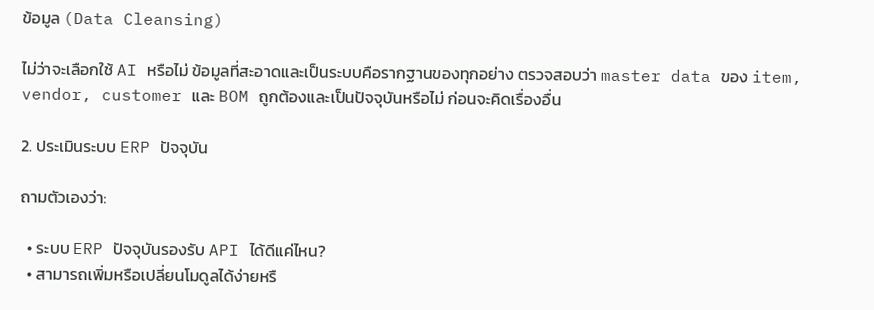ข้อมูล (Data Cleansing)

ไม่ว่าจะเลือกใช้ AI หรือไม่ ข้อมูลที่สะอาดและเป็นระบบคือรากฐานของทุกอย่าง ตรวจสอบว่า master data ของ item, vendor, customer และ BOM ถูกต้องและเป็นปัจจุบันหรือไม่ ก่อนจะคิดเรื่องอื่น

2. ประเมินระบบ ERP ปัจจุบัน

ถามตัวเองว่า:

  • ระบบ ERP ปัจจุบันรองรับ API ได้ดีแค่ไหน?
  • สามารถเพิ่มหรือเปลี่ยนโมดูลได้ง่ายหรื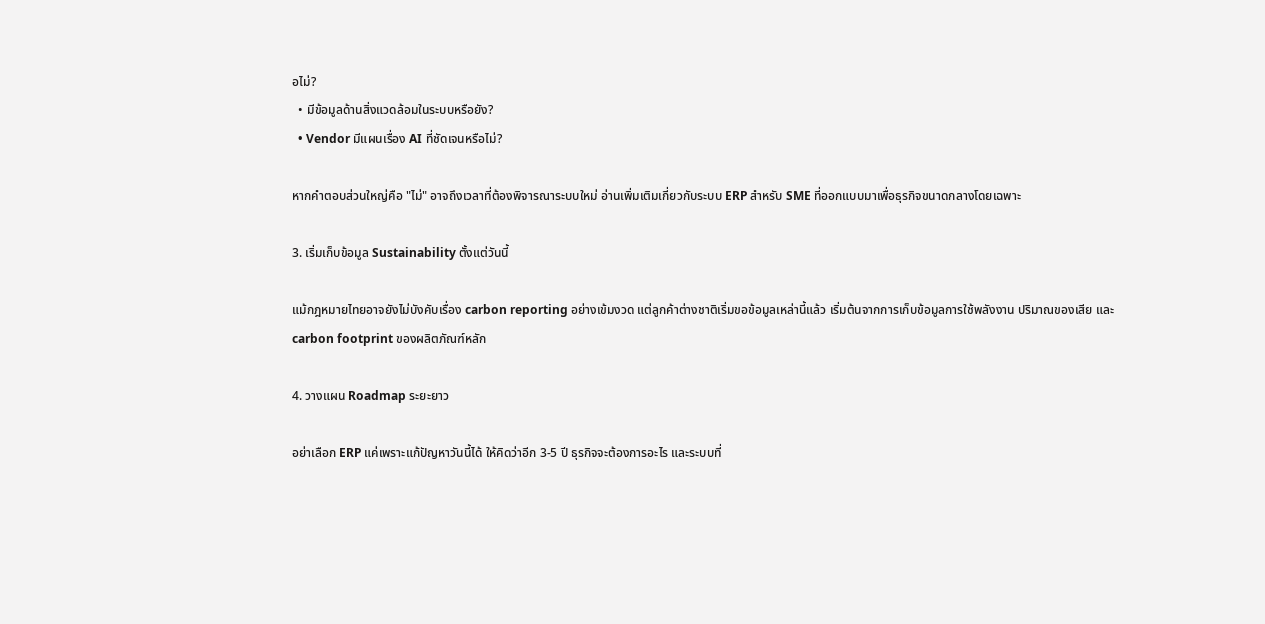อไม่?
  • มีข้อมูลด้านสิ่งแวดล้อมในระบบหรือยัง?
  • Vendor มีแผนเรื่อง AI ที่ชัดเจนหรือไม่?

หากคำตอบส่วนใหญ่คือ "ไม่" อาจถึงเวลาที่ต้องพิจารณาระบบใหม่ อ่านเพิ่มเติมเกี่ยวกับระบบ ERP สำหรับ SME ที่ออกแบบมาเพื่อธุรกิจขนาดกลางโดยเฉพาะ

3. เริ่มเก็บข้อมูล Sustainability ตั้งแต่วันนี้

แม้กฎหมายไทยอาจยังไม่บังคับเรื่อง carbon reporting อย่างเข้มงวด แต่ลูกค้าต่างชาติเริ่มขอข้อมูลเหล่านี้แล้ว เริ่มต้นจากการเก็บข้อมูลการใช้พลังงาน ปริมาณของเสีย และ carbon footprint ของผลิตภัณฑ์หลัก

4. วางแผน Roadmap ระยะยาว

อย่าเลือก ERP แค่เพราะแก้ปัญหาวันนี้ได้ ให้คิดว่าอีก 3-5 ปี ธุรกิจจะต้องการอะไร และระบบที่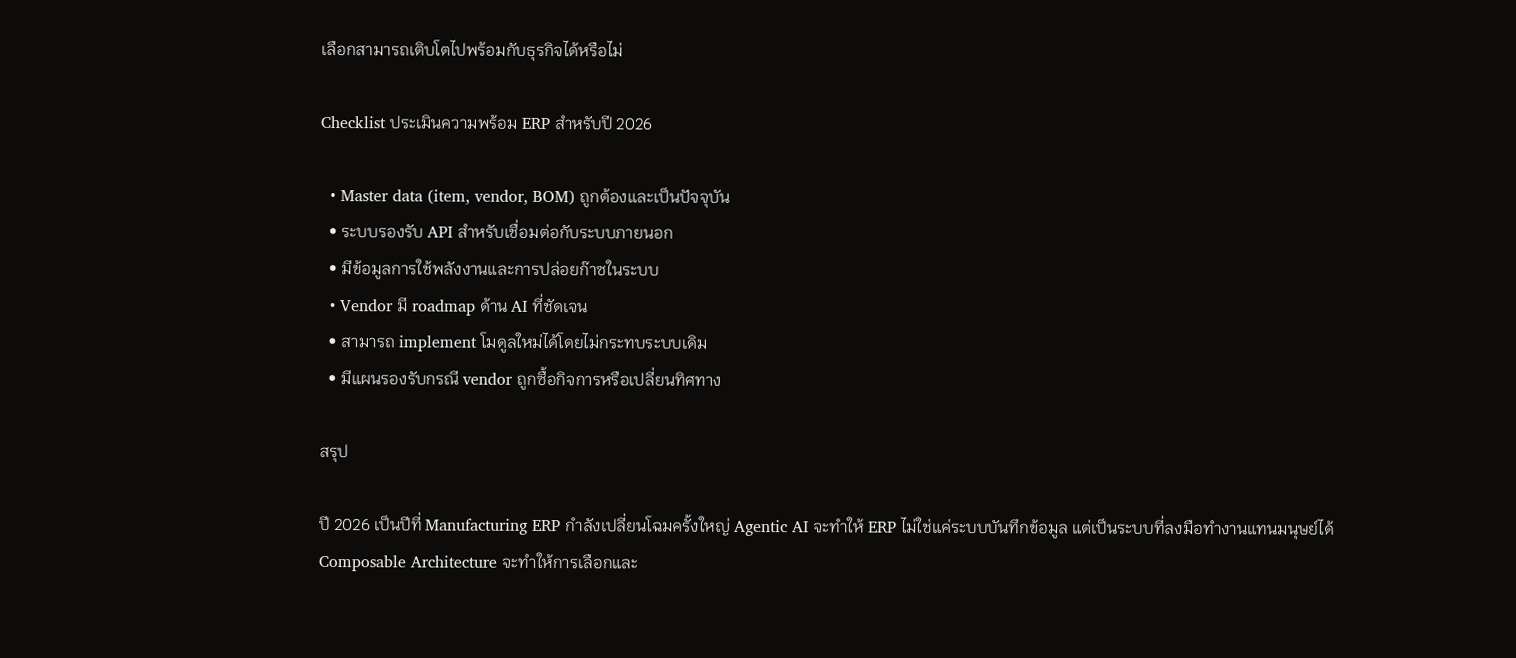เลือกสามารถเติบโตไปพร้อมกับธุรกิจได้หรือไม่

Checklist ประเมินความพร้อม ERP สำหรับปี 2026

  • Master data (item, vendor, BOM) ถูกต้องและเป็นปัจจุบัน
  • ระบบรองรับ API สำหรับเชื่อมต่อกับระบบภายนอก
  • มีข้อมูลการใช้พลังงานและการปล่อยก๊าซในระบบ
  • Vendor มี roadmap ด้าน AI ที่ชัดเจน
  • สามารถ implement โมดูลใหม่ได้โดยไม่กระทบระบบเดิม
  • มีแผนรองรับกรณี vendor ถูกซื้อกิจการหรือเปลี่ยนทิศทาง

สรุป

ปี 2026 เป็นปีที่ Manufacturing ERP กำลังเปลี่ยนโฉมครั้งใหญ่ Agentic AI จะทำให้ ERP ไม่ใช่แค่ระบบบันทึกข้อมูล แต่เป็นระบบที่ลงมือทำงานแทนมนุษย์ได้ Composable Architecture จะทำให้การเลือกและ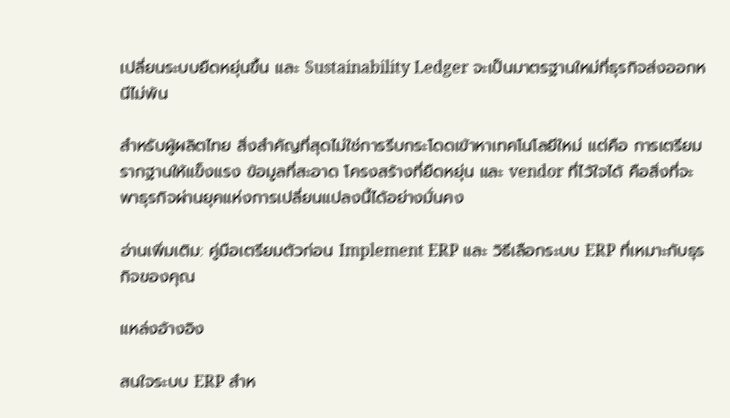เปลี่ยนระบบยืดหยุ่นขึ้น และ Sustainability Ledger จะเป็นมาตรฐานใหม่ที่ธุรกิจส่งออกหนีไม่พ้น

สำหรับผู้ผลิตไทย สิ่งสำคัญที่สุดไม่ใช่การรีบกระโดดเข้าหาเทคโนโลยีใหม่ แต่คือ การเตรียมรากฐานให้แข็งแรง ข้อมูลที่สะอาด โครงสร้างที่ยืดหยุ่น และ vendor ที่ไว้ใจได้ คือสิ่งที่จะพาธุรกิจผ่านยุคแห่งการเปลี่ยนแปลงนี้ได้อย่างมั่นคง

อ่านเพิ่มเติม: คู่มือเตรียมตัวก่อน Implement ERP และ วิธีเลือกระบบ ERP ที่เหมาะกับธุรกิจของคุณ

แหล่งอ้างอิง

สนใจระบบ ERP สำห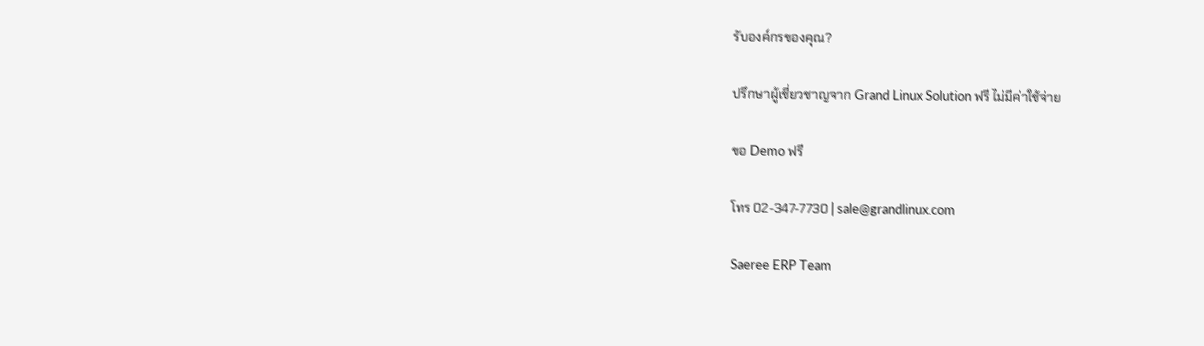รับองค์กรของคุณ?

ปรึกษาผู้เชี่ยวชาญจาก Grand Linux Solution ฟรี ไม่มีค่าใช้จ่าย

ขอ Demo ฟรี

โทร 02-347-7730 | sale@grandlinux.com

Saeree ERP Team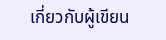เกี่ยวกับผู้เขียน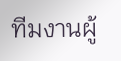ทีมงานผู้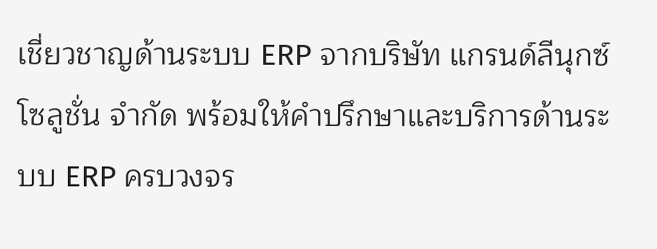เชี่ยวชาญด้านระบบ ERP จากบริษัท แกรนด์ลีนุกซ์ โซลูชั่น จำกัด พร้อมให้คำปรึกษาและบริการด้านระบบ ERP ครบวงจร